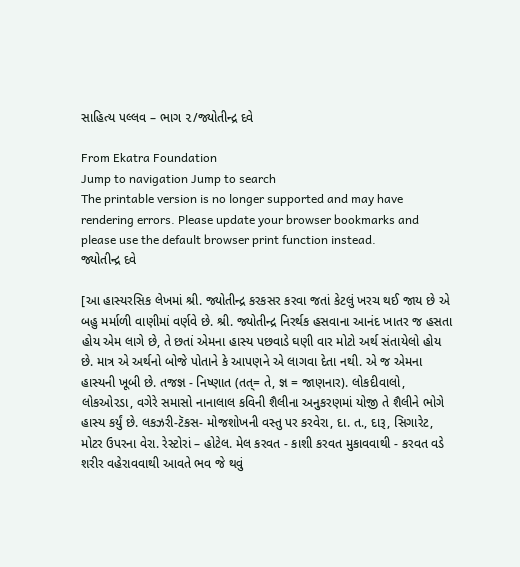સાહિત્ય પલ્લવ – ભાગ ૨/જ્યોતીન્દ્ર દવે

From Ekatra Foundation
Jump to navigation Jump to search
The printable version is no longer supported and may have rendering errors. Please update your browser bookmarks and please use the default browser print function instead.
જ્યોતીન્દ્ર દવે

[આ હાસ્યરસિક લેખમાં શ્રી. જ્યોતીન્દ્ર કરકસર કરવા જતાં કેટલું ખરચ થઈ જાય છે એ બહુ મર્માળી વાણીમાં વર્ણવે છે. શ્રી. જ્યોતીન્દ્ર નિરર્થક હસવાના આનંદ ખાતર જ હસતા હોય એમ લાગે છે, તે છતાં એમના હાસ્ય પછવાડે ઘણી વાર મોટો અર્થ સંતાયેલો હોય છે. માત્ર એ અર્થનો બોજે પોતાને કે આપણને એ લાગવા દેતા નથી. એ જ એમના હાસ્યની ખૂબી છે. તજજ્ઞ - નિષ્ણાત (તત્= તે, જ્ઞ = જાણનાર). લોકદીવાલો, લોકઓરડા, વગેરે સમાસો નાનાલાલ કવિની શૈલીના અનુકરણમાં યોજી તે શૈલીને ભોગે હાસ્ય કર્યું છે. લકઝરી-ટૅકસ- મોજશોખની વસ્તુ પર કરવેરા, દા. ત., દારૂ, સિગારેટ, મોટર ઉપરના વેરા. રેસ્ટોરાં – હોટેલ. મેલ કરવત - કાશી કરવત મુકાવવાથી - કરવત વડે શરીર વહેરાવવાથી આવતે ભવ જે થવું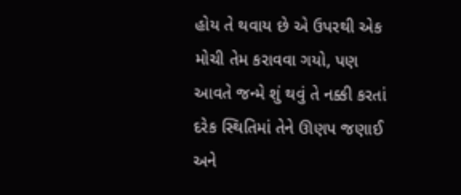હોય તે થવાય છે એ ઉપરથી એક મોચી તેમ કરાવવા ગયો, પણ આવતે જન્મે શું થવું તે નક્કી કરતાં દરેક સ્થિતિમાં તેને ઊણપ જણાઈ અને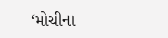‘મોચીના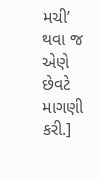મચી’ થવા જ એણે છેવટે માગણી કરી.]